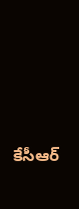కేసీఆర్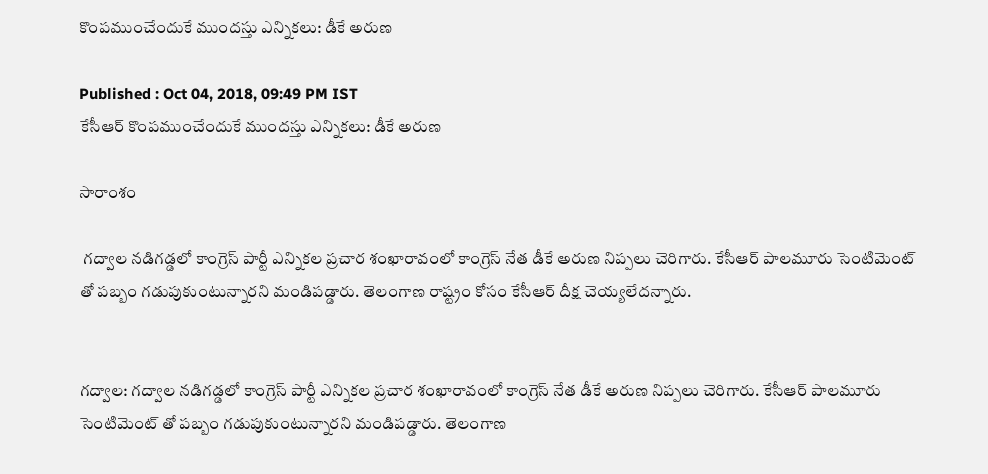కొంపముంచేందుకే ముందస్తు ఎన్నికలు: డీకే అరుణ

Published : Oct 04, 2018, 09:49 PM IST
కేసీఆర్ కొంపముంచేందుకే ముందస్తు ఎన్నికలు: డీకే అరుణ

సారాంశం

 గద్వాల నడిగడ్డలో కాంగ్రెస్ పార్టీ ఎన్నికల ప్రచార శంఖారావంలో కాంగ్రెస్ నేత డీకే అరుణ నిప్పలు చెరిగారు. కేసీఆర్ పాలమూరు సెంటిమెంట్ తో పబ్బం గడుపుకుంటున్నారని మండిపడ్డారు. తెలంగాణ రాష్ట్రం కోసం కేసీఆర్ దీక్ష చెయ్యలేదన్నారు.


గద్వాల: గద్వాల నడిగడ్డలో కాంగ్రెస్ పార్టీ ఎన్నికల ప్రచార శంఖారావంలో కాంగ్రెస్ నేత డీకే అరుణ నిప్పలు చెరిగారు. కేసీఆర్ పాలమూరు సెంటిమెంట్ తో పబ్బం గడుపుకుంటున్నారని మండిపడ్డారు. తెలంగాణ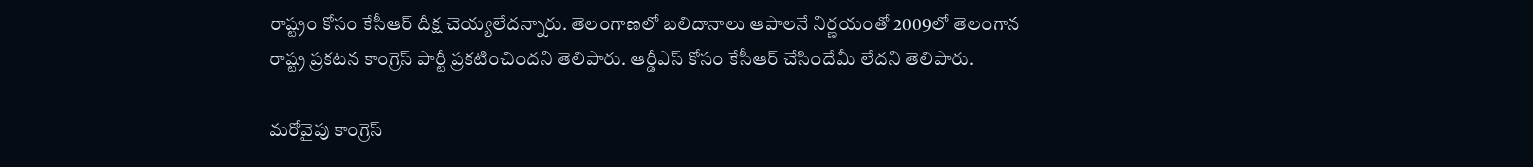రాష్ట్రం కోసం కేసీఆర్ దీక్ష చెయ్యలేదన్నారు. తెలంగాణలో బలిదానాలు ఆపాలనే నిర్ణయంతో 2009లో తెలంగాన రాష్ట్ర ప్రకటన కాంగ్రెస్ పార్టీ ప్రకటించిందని తెలిపారు. ఆర్డీఎస్ కోసం కేసీఆర్ చేసిందేమీ లేదని తెలిపారు.

మరోవైపు కాంగ్రెస్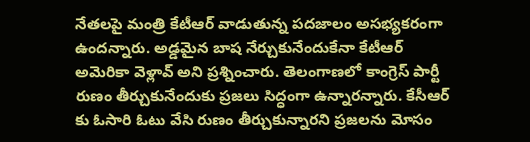నేతలపై మంత్రి కేటీఆర్ వాడుతున్న పదజాలం అసభ్యకరంగా ఉందన్నారు. అడ్డమైన బాష నేర్చుకునేందుకేనా కేటీఆర్ అమెరికా వెళ్లావ్ అని ప్రశ్నించారు. తెలంగాణలో కాంగ్రెస్ పార్టీ రుణం తీర్చుకునేందుకు ప్రజలు సిద్ధంగా ఉన్నారన్నారు. కేసీఆర్ కు ఓసారి ఓటు వేసి రుణం తీర్చుకున్నారని ప్రజలను మోసం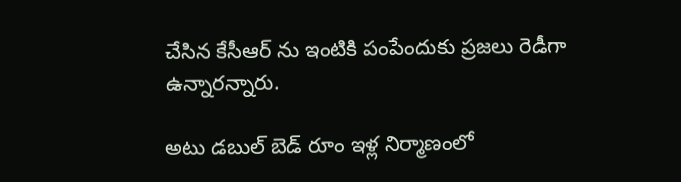చేసిన కేసీఆర్ ను ఇంటికి పంపేందుకు ప్రజలు రెడీగా ఉన్నారన్నారు.

అటు డబుల్ బెడ్ రూం ఇళ్ల నిర్మాణంలో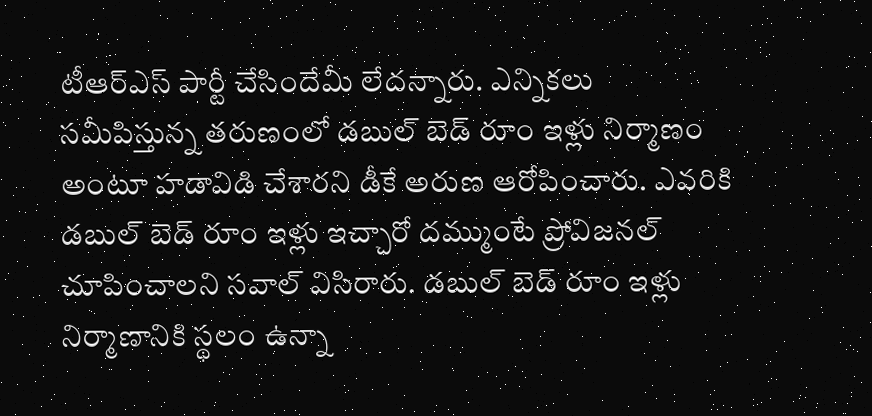టీఆర్ఎస్ పార్టీ చేసిందేమీ లేదన్నారు. ఎన్నికలు సమీపిస్తున్న తరుణంలో డబుల్ బెడ్ రూం ఇళ్లు నిర్మాణం అంటూ హడావిడి చేశారని డీకే అరుణ ఆరోపించారు. ఎవరికి డబుల్ బెడ్ రూం ఇళ్లు ఇచ్చారో దమ్ముంటే ప్రోవిజనల్ చూపించాలని సవాల్ విసిరారు. డబుల్ బెడ్ రూం ఇళ్లు నిర్మాణానికి స్థలం ఉన్నా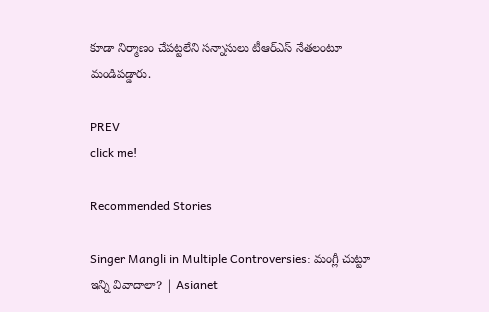కూడా నిర్మాణం చేపట్టలేని సన్నాసులు టీఆర్ఎస్ నేతలంటూ మండిపడ్డారు.

PREV
click me!

Recommended Stories

Singer Mangli in Multiple Controversies: మంగ్లీ చుట్టూ ఇన్ని వివాదాలా? | Asianet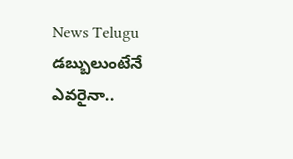News Telugu
డబ్బులుంటేనే ఎవరైనా..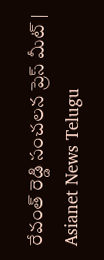రేవంత్ రెడ్డి సంచలన ప్రెస్ మీట్ | Asianet News Telugu